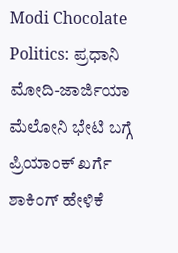Modi Chocolate Politics: ಪ್ರಧಾನಿ ಮೋದಿ-ಜಾರ್ಜಿಯಾ ಮೆಲೋನಿ ಭೇಟಿ ಬಗ್ಗೆ ಪ್ರಿಯಾಂಕ್ ಖರ್ಗೆ ಶಾಕಿಂಗ್ ಹೇಳಿಕೆ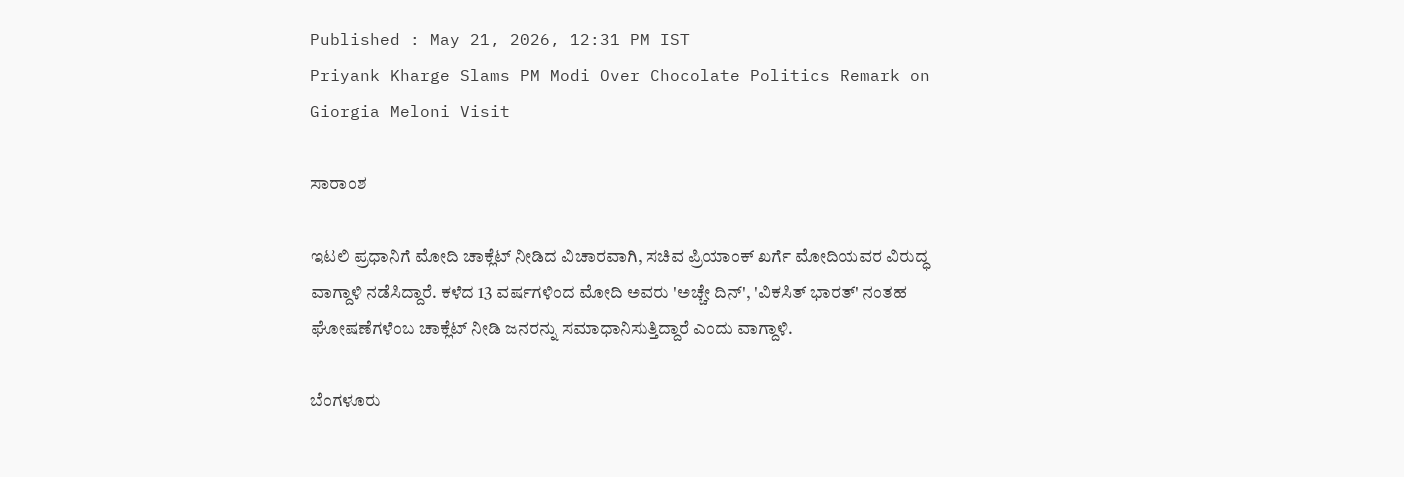Published : May 21, 2026, 12:31 PM IST
Priyank Kharge Slams PM Modi Over Chocolate Politics Remark on Giorgia Meloni Visit

ಸಾರಾಂಶ

ಇಟಲಿ ಪ್ರಧಾನಿಗೆ ಮೋದಿ ಚಾಕ್ಲೆಟ್ ನೀಡಿದ ವಿಚಾರವಾಗಿ, ಸಚಿವ ಪ್ರಿಯಾಂಕ್ ಖರ್ಗೆ ಮೋದಿಯವರ ವಿರುದ್ಧ ವಾಗ್ದಾಳಿ ನಡೆಸಿದ್ದಾರೆ. ಕಳೆದ 13 ವರ್ಷಗಳಿಂದ ಮೋದಿ ಅವರು 'ಅಚ್ಚೇ ದಿನ್', 'ವಿಕಸಿತ್ ಭಾರತ್' ನಂತಹ ಘೋಷಣೆಗಳೆಂಬ ಚಾಕ್ಲೆಟ್ ನೀಡಿ ಜನರನ್ನು ಸಮಾಧಾನಿಸುತ್ತಿದ್ದಾರೆ ಎಂದು ವಾಗ್ದಾಳಿ.

ಬೆಂಗಳೂರು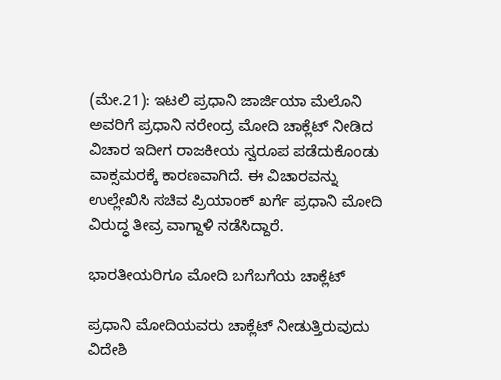(ಮೇ.21): ಇಟಲಿ ಪ್ರಧಾನಿ ಜಾರ್ಜಿಯಾ ಮೆಲೊನಿ ಅವರಿಗೆ ಪ್ರಧಾನಿ ನರೇಂದ್ರ ಮೋದಿ ಚಾಕ್ಲೆಟ್ ನೀಡಿದ ವಿಚಾರ ಇದೀಗ ರಾಜಕೀಯ ಸ್ವರೂಪ ಪಡೆದುಕೊಂಡು ವಾಕ್ಸಮರಕ್ಕೆ ಕಾರಣವಾಗಿದೆ. ಈ ವಿಚಾರವನ್ನು ಉಲ್ಲೇಖಿಸಿ ಸಚಿವ ಪ್ರಿಯಾಂಕ್ ಖರ್ಗೆ ಪ್ರಧಾನಿ ಮೋದಿ ವಿರುದ್ಧ ತೀವ್ರ ವಾಗ್ದಾಳಿ ನಡೆಸಿದ್ದಾರೆ.

ಭಾರತೀಯರಿಗೂ ಮೋದಿ ಬಗೆಬಗೆಯ ಚಾಕ್ಲೆಟ್

ಪ್ರಧಾನಿ ಮೋದಿಯವರು ಚಾಕ್ಲೆಟ್ ನೀಡುತ್ತಿರುವುದು ವಿದೇಶಿ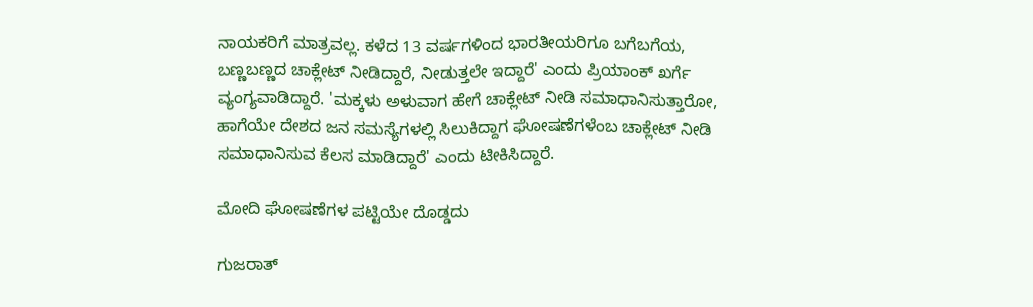ನಾಯಕರಿಗೆ ಮಾತ್ರವಲ್ಲ. ಕಳೆದ 13 ವರ್ಷಗಳಿಂದ ಭಾರತೀಯರಿಗೂ ಬಗೆಬಗೆಯ, ಬಣ್ಣಬಣ್ಣದ ಚಾಕ್ಲೇಟ್ ನೀಡಿದ್ದಾರೆ, ನೀಡುತ್ತಲೇ ಇದ್ದಾರೆ' ಎಂದು ಪ್ರಿಯಾಂಕ್ ಖರ್ಗೆ ವ್ಯಂಗ್ಯವಾಡಿದ್ದಾರೆ. 'ಮಕ್ಕಳು ಅಳುವಾಗ ಹೇಗೆ ಚಾಕ್ಲೇಟ್ ನೀಡಿ ಸಮಾಧಾನಿಸುತ್ತಾರೋ, ಹಾಗೆಯೇ ದೇಶದ ಜನ ಸಮಸ್ಯೆಗಳಲ್ಲಿ ಸಿಲುಕಿದ್ದಾಗ ಘೋಷಣೆಗಳೆಂಬ ಚಾಕ್ಲೇಟ್ ನೀಡಿ ಸಮಾಧಾನಿಸುವ ಕೆಲಸ ಮಾಡಿದ್ದಾರೆ' ಎಂದು ಟೀಕಿಸಿದ್ದಾರೆ.

ಮೋದಿ ಘೋಷಣೆಗಳ ಪಟ್ಟಿಯೇ ದೊಡ್ಡದು

ಗುಜರಾತ್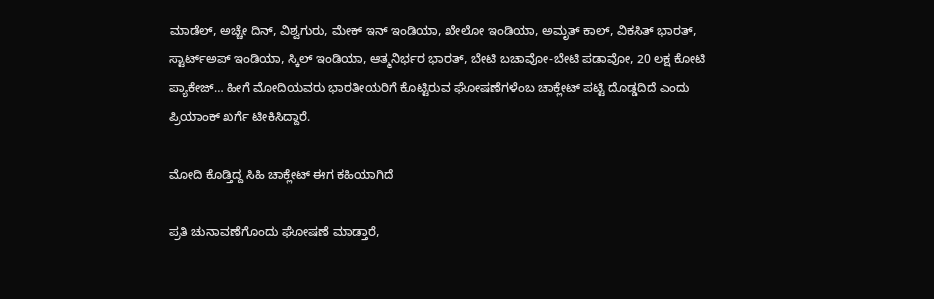ಮಾಡೆಲ್, ಅಚ್ಚೇ ದಿನ್, ವಿಶ್ವಗುರು, ಮೇಕ್ ಇನ್ ಇಂಡಿಯಾ, ಖೇಲೋ ಇಂಡಿಯಾ, ಅಮೃತ್ ಕಾಲ್, ವಿಕಸಿತ್ ಭಾರತ್, ಸ್ಟಾರ್ಟ್‌ಅಪ್ ಇಂಡಿಯಾ, ಸ್ಕಿಲ್ ಇಂಡಿಯಾ, ಆತ್ಮನಿರ್ಭರ ಭಾರತ್, ಬೇಟಿ ಬಚಾವೋ-ಬೇಟಿ ಪಡಾವೋ, 20 ಲಕ್ಷ ಕೋಟಿ ಪ್ಯಾಕೇಜ್… ಹೀಗೆ ಮೋದಿಯವರು ಭಾರತೀಯರಿಗೆ ಕೊಟ್ಟಿರುವ ಘೋಷಣೆಗಳೆಂಬ ಚಾಕ್ಲೇಟ್ ಪಟ್ಟಿ ದೊಡ್ಡದಿದೆ ಎಂದು ಪ್ರಿಯಾಂಕ್ ಖರ್ಗೆ ಟೀಕಿಸಿದ್ದಾರೆ.

ಮೋದಿ ಕೊಡ್ತಿದ್ದ ಸಿಹಿ ಚಾಕ್ಲೇಟ್ ಈಗ ಕಹಿಯಾಗಿದೆ

ಪ್ರತಿ ಚುನಾವಣೆಗೊಂದು ಘೋಷಣೆ ಮಾಡ್ತಾರೆ,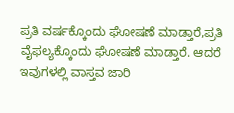ಪ್ರತಿ ವರ್ಷಕ್ಕೊಂದು ಘೋಷಣೆ ಮಾಡ್ತಾರೆ,ಪ್ರತಿ ವೈಫಲ್ಯಕ್ಕೊಂದು ಘೋಷಣೆ ಮಾಡ್ತಾರೆ. ಆದರೆ ಇವುಗಳಲ್ಲಿ ವಾಸ್ತವ ಜಾರಿ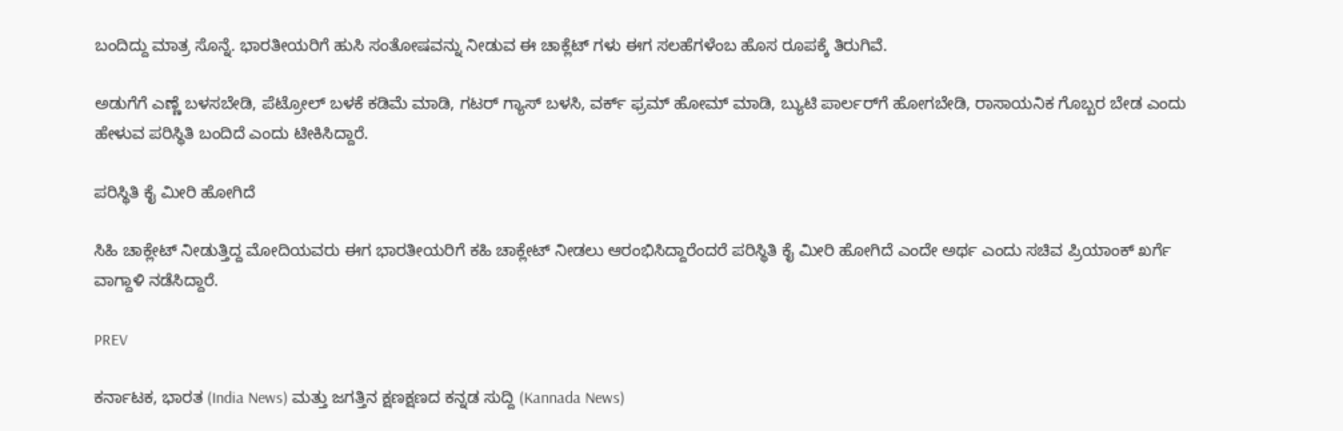ಬಂದಿದ್ದು ಮಾತ್ರ ಸೊನ್ನೆ. ಭಾರತೀಯರಿಗೆ ಹುಸಿ ಸಂತೋಷವನ್ನು ನೀಡುವ ಈ ಚಾಕ್ಲೆಟ್ ಗಳು ಈಗ ಸಲಹೆಗಳೆಂಬ ಹೊಸ ರೂಪಕ್ಕೆ ತಿರುಗಿವೆ.

ಅಡುಗೆಗೆ ಎಣ್ಣೆ ಬಳಸಬೇಡಿ, ಪೆಟ್ರೋಲ್ ಬಳಕೆ ಕಡಿಮೆ ಮಾಡಿ, ಗಟರ್ ಗ್ಯಾಸ್ ಬಳಸಿ, ವರ್ಕ್ ಫ್ರಮ್ ಹೋಮ್ ಮಾಡಿ, ಬ್ಯುಟಿ ಪಾರ್ಲರ್‌ಗೆ ಹೋಗಬೇಡಿ, ರಾಸಾಯನಿಕ ಗೊಬ್ಬರ ಬೇಡ ಎಂದು ಹೇಳುವ ಪರಿಸ್ಥಿತಿ ಬಂದಿದೆ ಎಂದು ಟೀಕಿಸಿದ್ದಾರೆ.

ಪರಿಸ್ಥಿತಿ ಕೈ ಮೀರಿ ಹೋಗಿದೆ

ಸಿಹಿ ಚಾಕ್ಲೇಟ್ ನೀಡುತ್ತಿದ್ದ ಮೋದಿಯವರು ಈಗ ಭಾರತೀಯರಿಗೆ ಕಹಿ ಚಾಕ್ಲೇಟ್ ನೀಡಲು ಆರಂಭಿಸಿದ್ದಾರೆಂದರೆ ಪರಿಸ್ಥಿತಿ ಕೈ ಮೀರಿ ಹೋಗಿದೆ ಎಂದೇ ಅರ್ಥ ಎಂದು ಸಚಿವ ಪ್ರಿಯಾಂಕ್ ಖರ್ಗೆ ವಾಗ್ದಾಳಿ ನಡೆಸಿದ್ದಾರೆ.

PREV

ಕರ್ನಾಟಕ, ಭಾರತ (India News) ಮತ್ತು ಜಗತ್ತಿನ ಕ್ಷಣಕ್ಷಣದ ಕನ್ನಡ ಸುದ್ದಿ (Kannada News)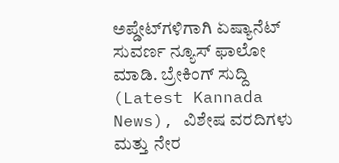ಅಪ್ಡೇಟ್‌ಗಳಿಗಾಗಿ ಏಷ್ಯಾನೆಟ್ ಸುವರ್ಣ ನ್ಯೂಸ್‌ ಫಾಲೋ ಮಾಡಿ. ಬ್ರೇಕಿಂಗ್ ಸುದ್ದಿ (Latest Kannada News), ವಿಶೇಷ ವರದಿಗಳು ಮತ್ತು ನೇರ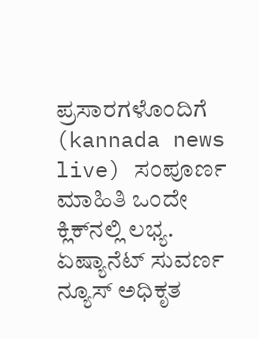ಪ್ರಸಾರಗಳೊಂದಿಗೆ (kannada news live) ಸಂಪೂರ್ಣ ಮಾಹಿತಿ ಒಂದೇ ಕ್ಲಿಕ್‌ನಲ್ಲಿ ಲಭ್ಯ. ಏಷ್ಯಾನೆಟ್ ಸುವರ್ಣ ನ್ಯೂಸ್ ಅಧಿಕೃತ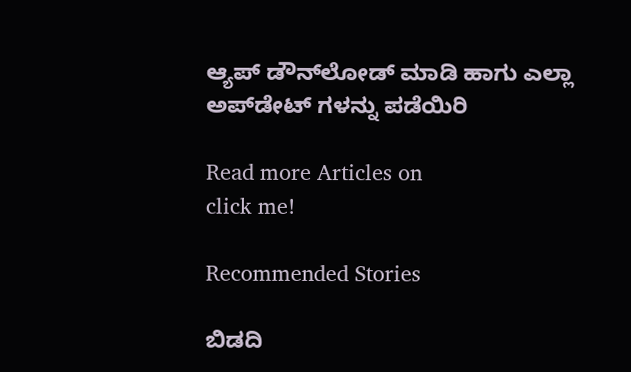ಆ್ಯಪ್ ಡೌನ್‌ಲೋಡ್ ಮಾಡಿ ಹಾಗು ಎಲ್ಲಾ ಅಪ್‌ಡೇಟ್ ಗಳನ್ನು ಪಡೆಯಿರಿ

Read more Articles on
click me!

Recommended Stories

ಬಿಡದಿ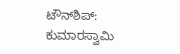ಟೌನ್‌ಶಿಪ್: ಕುಮಾರಸ್ವಾಮಿ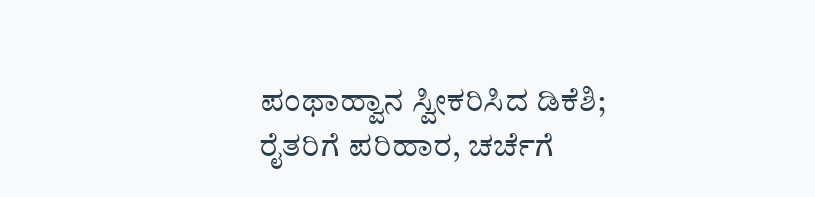ಪಂಥಾಹ್ವಾನ ಸ್ವೀಕರಿಸಿದ ಡಿಕೆಶಿ; ರೈತರಿಗೆ ಪರಿಹಾರ, ಚರ್ಚೆಗೆ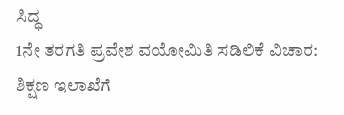ಸಿದ್ಧ
1ನೇ ತರಗತಿ ಪ್ರವೇಶ ವಯೋಮಿತಿ ಸಡಿಲಿಕೆ ವಿಚಾರ: ಶಿಕ್ಷಣ ಇಲಾಖೆಗೆ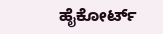ಹೈಕೋರ್ಟ್‌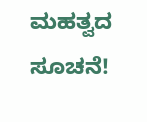ಮಹತ್ವದ ಸೂಚನೆ!